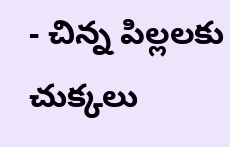- చిన్న పిల్లలకు చుక్కలు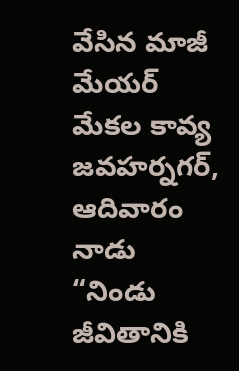వేసిన మాజీ మేయర్ మేకల కావ్య
జవహర్నగర్, ఆదివారం నాడు “నిండు జీవితానికి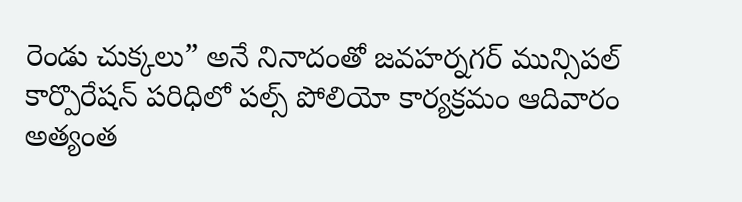రెండు చుక్కలు” అనే నినాదంతో జవహర్నగర్ మున్సిపల్ కార్పొరేషన్ పరిధిలో పల్స్ పోలియో కార్యక్రమం ఆదివారం అత్యంత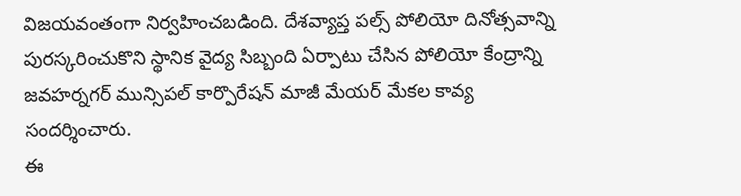విజయవంతంగా నిర్వహించబడింది. దేశవ్యాప్త పల్స్ పోలియో దినోత్సవాన్ని పురస్కరించుకొని స్థానిక వైద్య సిబ్బంది ఏర్పాటు చేసిన పోలియో కేంద్రాన్ని జవహర్నగర్ మున్సిపల్ కార్పొరేషన్ మాజీ మేయర్ మేకల కావ్య సందర్శించారు.
ఈ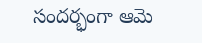సందర్భంగా ఆమె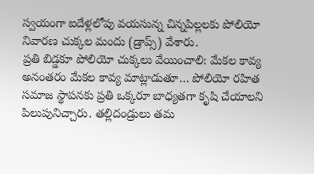స్వయంగా ఐదేళ్లలోపు వయసున్న చిన్నపిల్లలకు పోలియో నివారణ చుక్కల మందు (డ్రాప్స్) వేశారు.
ప్రతి బిడ్డకూ పోలియో చుక్కలు వేయించాలి: మేకల కావ్య అనంతరం మేకల కావ్య మాట్లాడుతూ… పోలియో రహిత సమాజ స్థాపనకు ప్రతి ఒక్కరూ బాధ్యతగా కృషి చేయాలని పిలుపునిచ్చారు. తల్లిదండ్రులు తమ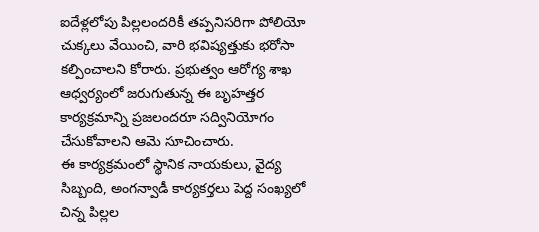ఐదేళ్లలోపు పిల్లలందరికీ తప్పనిసరిగా పోలియో చుక్కలు వేయించి, వారి భవిష్యత్తుకు భరోసా కల్పించాలని కోరారు. ప్రభుత్వం ఆరోగ్య శాఖ ఆధ్వర్యంలో జరుగుతున్న ఈ బృహత్తర కార్యక్రమాన్ని ప్రజలందరూ సద్వినియోగం చేసుకోవాలని ఆమె సూచించారు.
ఈ కార్యక్రమంలో స్థానిక నాయకులు, వైద్య సిబ్బంది, అంగన్వాడీ కార్యకర్తలు పెద్ద సంఖ్యలో చిన్న పిల్లల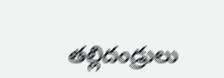తల్లిదండ్రులు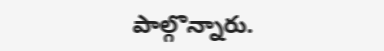పాల్గొన్నారు.